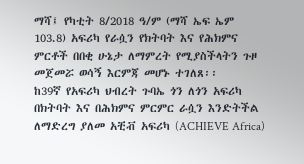ማሻ፤ የካቲት 8/2018 ዓ/ም (ማሻ ኤፍ ኤም 103.8) አፍሪካ የራሷን የክትባት እና የሕክምና ምርቶች በበቂ ሁኔታ ለማምረት የሚያስችላትን ጉዞ መጀመሯ ወሳኝ እርምጃ መሆኑ ተገለጸ፡፡
ከ39ኛ የአፍሪካ ህብረት ጉባኤ ጎን ለጎን አፍሪካ በክትባት እና በሕክምና ምርምር ራሷን እንድትችል ለማድረግ ያለመ አቺቭ አፍሪካ (ACHIEVE Africa)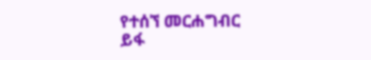የተሰኘ መርሐግብር ይፋ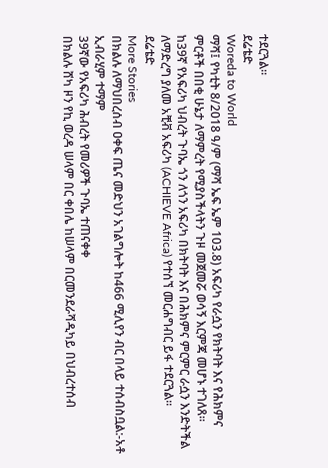ተደርጓል።
ደሬቴድ
Woreda to World
ማሻ፤ የካቲት 8/2018 ዓ/ም (ማሻ ኤፍ ኤም 103.8) አፍሪካ የራሷን የክትባት እና የሕክምና ምርቶች በበቂ ሁኔታ ለማምረት የሚያስችላትን ጉዞ መጀመሯ ወሳኝ እርምጃ መሆኑ ተገለጸ፡፡
ከ39ኛ የአፍሪካ ህብረት ጉባኤ ጎን ለጎን አፍሪካ በክትባት እና በሕክምና ምርምር ራሷን እንድትችል ለማድረግ ያለመ አቺቭ አፍሪካ (ACHIEVE Africa) የተሰኘ መርሐግብር ይፋ ተደርጓል።
ደሬቴድ
More Stories
በክልሉ ለማህበረሰብ ዐቀፍ ጤና መድህን አገልግሎት ከ466 ሚሊየን ብር በላይ ተሰብስቧል:-አቶ ኢብራሂም ተማም
39ኛው የአፍሪካ ሕብረት የመሪዎች ጉባኤ ተጠናቀቀ
በክልሉ ሸካ ዞን የኪ ወረዳ ሠላም በር ቀበሌ ከሠላም በርመንደራሻዲካይ በህብረተሰብ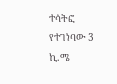ተሳትፎ የተገነባው 3 ኪ.ሜ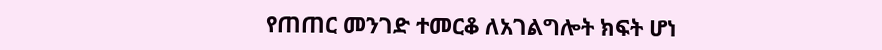የጠጠር መንገድ ተመርቆ ለአገልግሎት ክፍት ሆነ